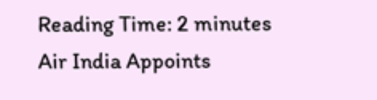Reading Time: 2 minutes
Air India Appoints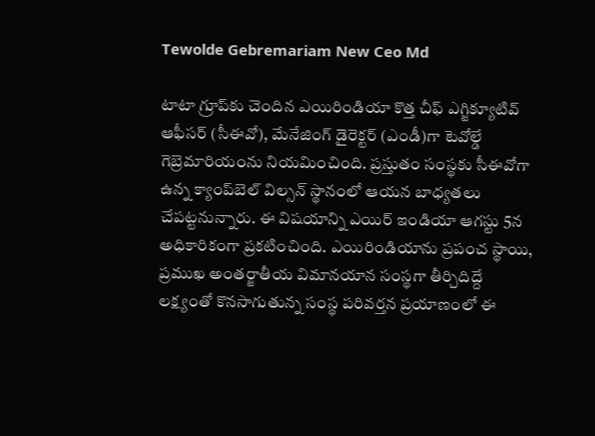Tewolde Gebremariam New Ceo Md

టాటా గ్రూప్‌కు చెందిన ఎయిరిండియా కొత్త చీఫ్ ఎగ్జిక్యూటివ్ ఆఫీసర్ (సీఈవో), మేనేజింగ్ డైరెక్టర్ (ఎండీ)గా టెవోల్డే గెబ్రెమారియంను నియమించింది. ప్రస్తుతం సంస్థకు సీఈవోగా ఉన్న క్యాంప్‌బెల్ విల్సన్ స్థానంలో ఆయన బాధ్యతలు చేపట్టనున్నారు. ఈ విషయాన్ని ఎయిర్ ఇండియా ఆగస్టు 5న అధికారికంగా ప్రకటించింది. ఎయిరిండియాను ప్రపంచ స్థాయి, ప్రముఖ అంతర్జాతీయ విమానయాన సంస్థగా తీర్చిదిద్దే లక్ష్యంతో కొనసాగుతున్న సంస్థ పరివర్తన ప్రయాణంలో ఈ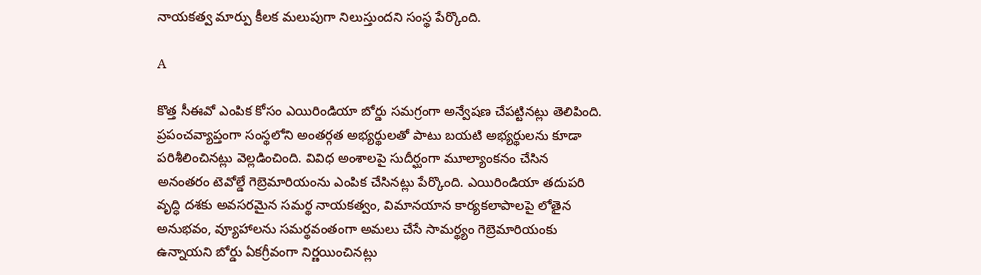నాయకత్వ మార్పు కీలక మలుపుగా నిలుస్తుందని సంస్థ పేర్కొంది.

A

కొత్త సీఈవో ఎంపిక కోసం ఎయిరిండియా బోర్డు సమగ్రంగా అన్వేషణ చేపట్టినట్లు తెలిపింది. ప్రపంచవ్యాప్తంగా సంస్థలోని అంతర్గత అభ్యర్థులతో పాటు బయటి అభ్యర్థులను కూడా పరిశీలించినట్లు వెల్లడించింది. వివిధ అంశాలపై సుదీర్ఘంగా మూల్యాంకనం చేసిన అనంతరం టెవోల్డే గెబ్రెమారియంను ఎంపిక చేసినట్లు పేర్కొంది. ఎయిరిండియా తదుపరి వృద్ధి దశకు అవసరమైన సమర్థ నాయకత్వం, విమానయాన కార్యకలాపాలపై లోతైన అనుభవం, వ్యూహాలను సమర్థవంతంగా అమలు చేసే సామర్థ్యం గెబ్రెమారియంకు ఉన్నాయని బోర్డు ఏకగ్రీవంగా నిర్ణయించినట్లు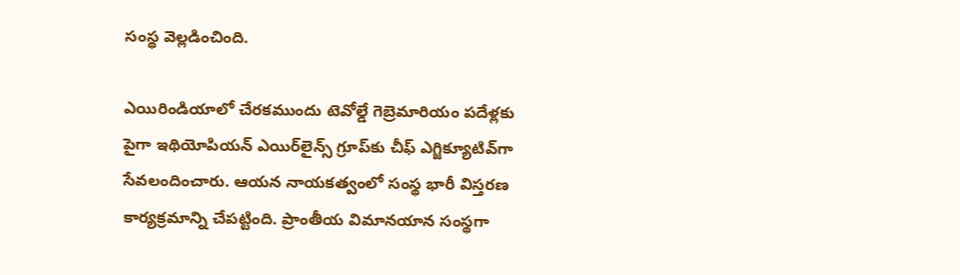సంస్థ వెల్లడించింది.

ఎయిరిండియాలో చేరకముందు టెవోల్డే గెబ్రెమారియం పదేళ్లకు పైగా ఇథియోపియన్ ఎయిర్‌లైన్స్ గ్రూప్‌కు చీఫ్ ఎగ్జిక్యూటివ్‌గా సేవలందించారు. ఆయన నాయకత్వంలో సంస్థ భారీ విస్తరణ కార్యక్రమాన్ని చేపట్టింది. ప్రాంతీయ విమానయాన సంస్థగా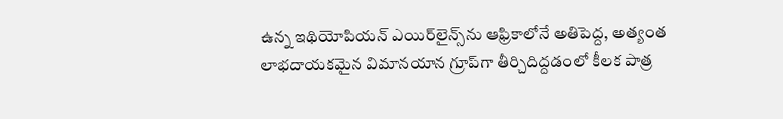ఉన్న ఇథియోపియన్ ఎయిర్‌లైన్స్‌ను ఆఫ్రికాలోనే అతిపెద్ద, అత్యంత లాభదాయకమైన విమానయాన గ్రూప్‌గా తీర్చిదిద్దడంలో కీలక పాత్ర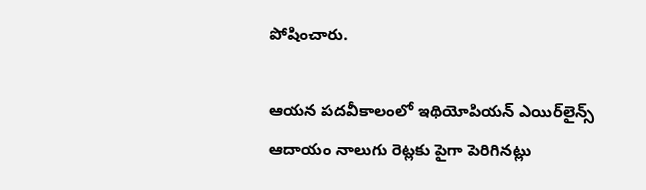పోషించారు.

ఆయన పదవీకాలంలో ఇథియోపియన్ ఎయిర్‌లైన్స్ ఆదాయం నాలుగు రెట్లకు పైగా పెరిగినట్లు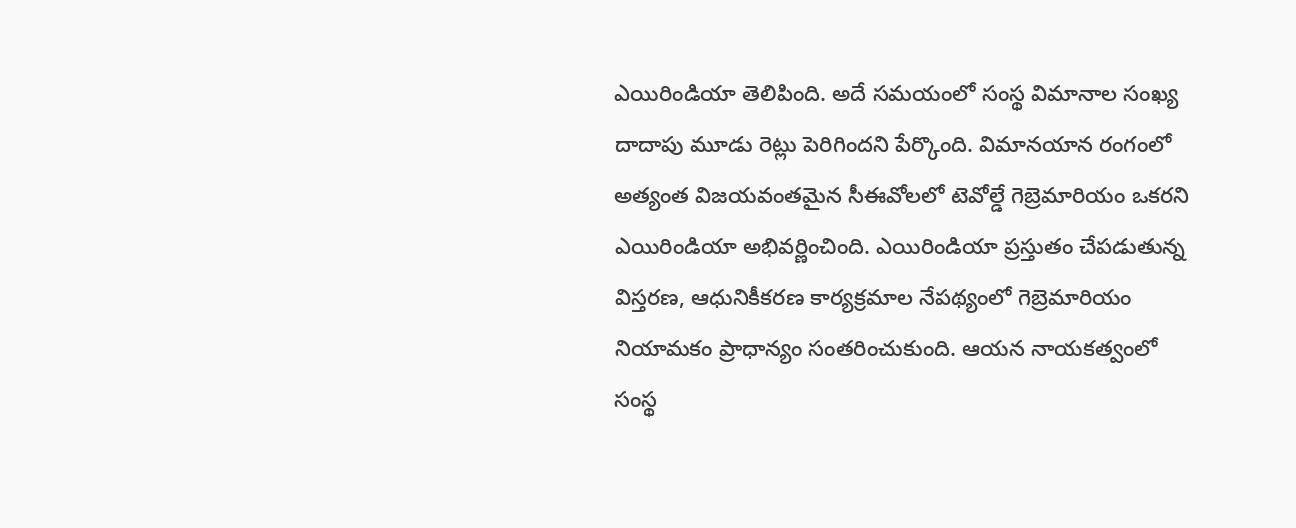ఎయిరిండియా తెలిపింది. అదే సమయంలో సంస్థ విమానాల సంఖ్య దాదాపు మూడు రెట్లు పెరిగిందని పేర్కొంది. విమానయాన రంగంలో అత్యంత విజయవంతమైన సీఈవోలలో టెవోల్డే గెబ్రెమారియం ఒకరని ఎయిరిండియా అభివర్ణించింది. ఎయిరిండియా ప్రస్తుతం చేపడుతున్న విస్తరణ, ఆధునికీకరణ కార్యక్రమాల నేపథ్యంలో గెబ్రెమారియం నియామకం ప్రాధాన్యం సంతరించుకుంది. ఆయన నాయకత్వంలో సంస్థ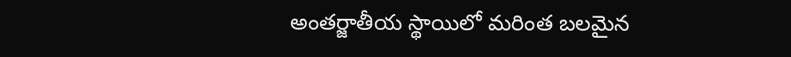అంతర్జాతీయ స్థాయిలో మరింత బలమైన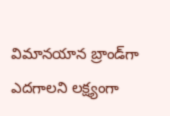విమానయాన బ్రాండ్‌గా ఎదగాలని లక్ష్యంగా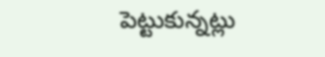పెట్టుకున్నట్లు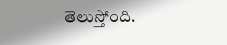తెలుస్తోంది.